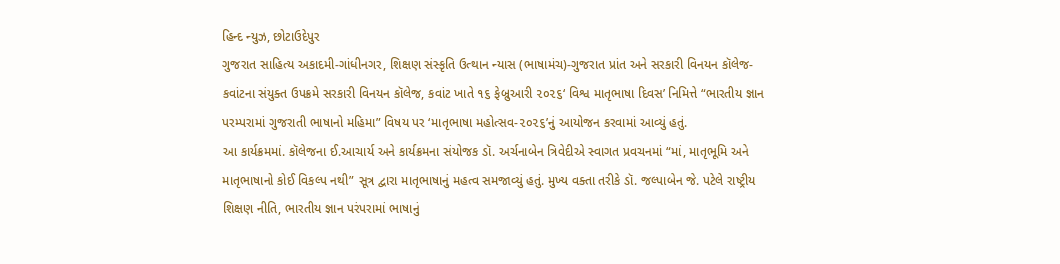હિન્દ ન્યુઝ, છોટાઉદેપુર
ગુજરાત સાહિત્ય અકાદમી-ગાંધીનગર, શિક્ષણ સંસ્કૃતિ ઉત્થાન ન્યાસ (ભાષામંચ)-ગુજરાત પ્રાંત અને સરકારી વિનયન કૉલેજ-કવાંટના સંયુક્ત ઉપક્રમે સરકારી વિનયન કૉલેજ, કવાંટ ખાતે ૧૬ ફેબ્રુઆરી ૨૦૨૬‘ વિશ્વ માતૃભાષા દિવસ’ નિમિત્તે “ભારતીય જ્ઞાન પરમ્પરામાં ગુજરાતી ભાષાનો મહિમા” વિષય પર ‘માતૃભાષા મહોત્સવ-૨૦૨૬’નું આયોજન કરવામાં આવ્યું હતું.
આ કાર્યક્રમમાં. કૉલેજના ઈ.આચાર્ય અને કાર્યક્રમના સંયોજક ડૉ. અર્ચનાબેન ત્રિવેદીએ સ્વાગત પ્રવચનમાં “માં, માતૃભૂમિ અને માતૃભાષાનો કોઈ વિકલ્પ નથી” સૂત્ર દ્વારા માતૃભાષાનું મહત્વ સમજાવ્યું હતું. મુખ્ય વક્તા તરીકે ડૉ. જલ્પાબેન જે. પટેલે રાષ્ટ્રીય શિક્ષણ નીતિ, ભારતીય જ્ઞાન પરંપરામાં ભાષાનું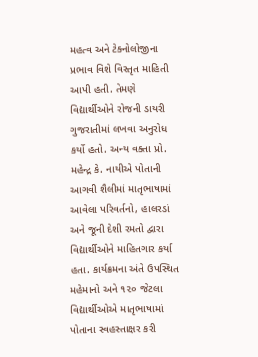મહત્વ અને ટેક્નોલોજીના પ્રભાવ વિશે વિસ્તૃત માહિતી આપી હતી. તેમણે વિદ્યાર્થીઓને રોજની ડાયરી ગુજરાતીમાં લખવા અનુરોધ કર્યો હતો. અન્ય વક્તા પ્રો. મહેન્દ્ર કે. નાયીએ પોતાની આગવી શૈલીમાં માતૃભાષામાં આવેલા પરિવર્તનો, હાલરડાં અને જૂની દેશી રમતો દ્વારા વિદ્યાર્થીઓને માહિતગાર કર્યા હતા. કાર્યક્રમના અંતે ઉપસ્થિત મહેમાનો અને ૧૨૦ જેટલા વિદ્યાર્થીઓએ માતૃભાષામાં પોતાના સ્વહસ્તાક્ષર કરી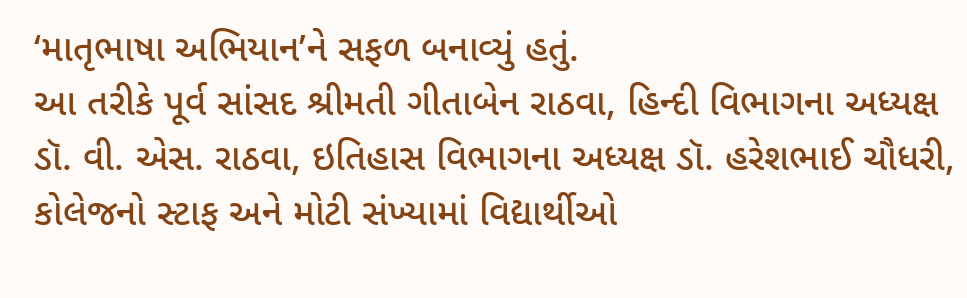‘માતૃભાષા અભિયાન’ને સફળ બનાવ્યું હતું.
આ તરીકે પૂર્વ સાંસદ શ્રીમતી ગીતાબેન રાઠવા, હિન્દી વિભાગના અધ્યક્ષ ડૉ. વી. એસ. રાઠવા, ઇતિહાસ વિભાગના અધ્યક્ષ ડૉ. હરેશભાઈ ચૌધરી, કોલેજનો સ્ટાફ અને મોટી સંખ્યામાં વિદ્યાર્થીઓ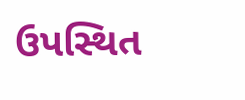ઉપસ્થિત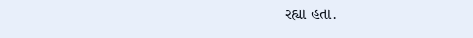રહ્યા હતા.